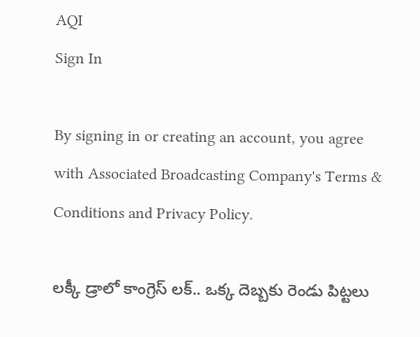AQI
Sign In

By signing in or creating an account, you agree with Associated Broadcasting Company's Terms & Conditions and Privacy Policy.

లక్కీ డ్రాలో కాంగ్రెస్ లక్.. ఒక్క దెబ్బకు రెండు పిట్టలు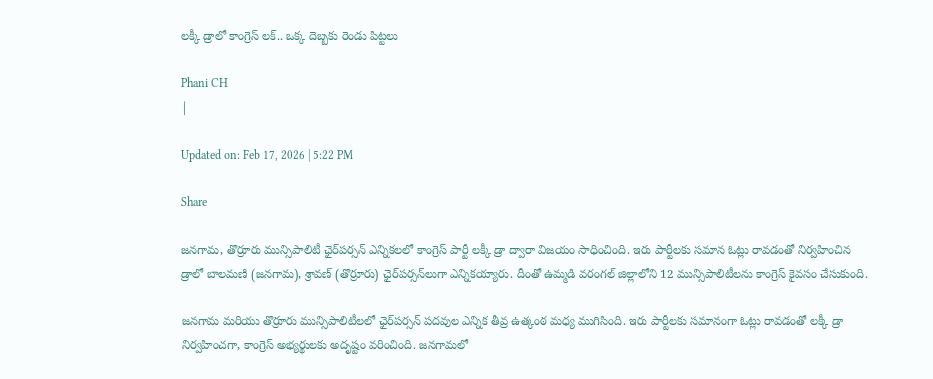లక్కీ డ్రాలో కాంగ్రెస్ లక్.. ఒక్క దెబ్బకు రెండు పిట్టలు

Phani CH
|

Updated on: Feb 17, 2026 | 5:22 PM

Share

జనగామ, తొర్రూరు మున్సిపాలిటీ ఛైర్‌పర్సన్‌ ఎన్నికలలో కాంగ్రెస్ పార్టీ లక్కీ డ్రా ద్వారా విజయం సాధించింది. ఇరు పార్టీలకు సమాన ఓట్లు రావడంతో నిర్వహించిన డ్రాలో బాలమణి (జనగామ), శ్రావణ్ (తొర్రూరు) ఛైర్‌పర్సన్‌లుగా ఎన్నికయ్యారు. దీంతో ఉమ్మడి వరంగల్ జిల్లాలోని 12 మున్సిపాలిటీలను కాంగ్రెస్ కైవసం చేసుకుంది.

జనగామ మరియు తొర్రూరు మున్సిపాలిటీలలో ఛైర్‌పర్సన్‌ పదవుల ఎన్నిక తీవ్ర ఉత్కంఠ మధ్య ముగిసింది. ఇరు పార్టీలకు సమానంగా ఓట్లు రావడంతో లక్కీ డ్రా నిర్వహించగా, కాంగ్రెస్ అభ్యర్థులకు అదృష్టం వరించింది. జనగామలో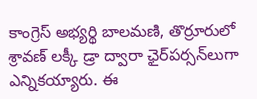కాంగ్రెస్ అభ్యర్థి బాలమణి, తొర్రూరులో శ్రావణ్ లక్కీ డ్రా ద్వారా ఛైర్‌పర్సన్‌లుగా ఎన్నికయ్యారు. ఈ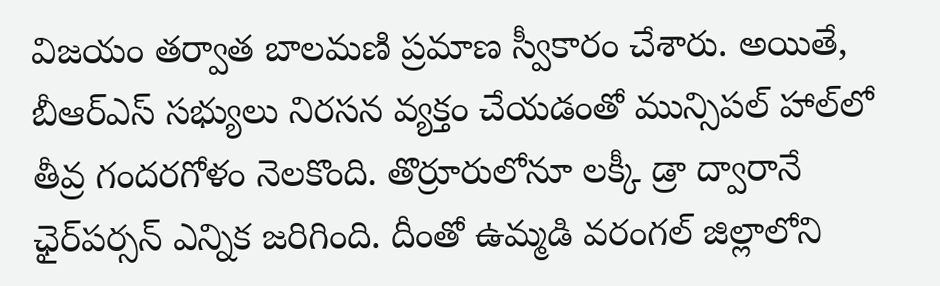విజయం తర్వాత బాలమణి ప్రమాణ స్వీకారం చేశారు. అయితే, బీఆర్ఎస్ సభ్యులు నిరసన వ్యక్తం చేయడంతో మున్సిపల్ హాల్‌లో తీవ్ర గందరగోళం నెలకొంది. తొర్రూరులోనూ లక్కీ డ్రా ద్వారానే ఛైర్‌పర్సన్‌ ఎన్నిక జరిగింది. దీంతో ఉమ్మడి వరంగల్ జిల్లాలోని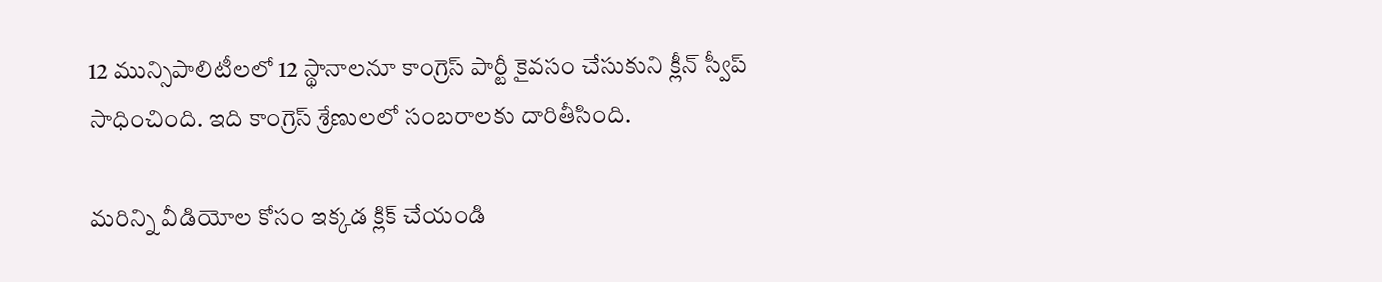12 మున్సిపాలిటీలలో 12 స్థానాలనూ కాంగ్రెస్ పార్టీ కైవసం చేసుకుని క్లీన్ స్వీప్ సాధించింది. ఇది కాంగ్రెస్ శ్రేణులలో సంబరాలకు దారితీసింది.

మరిన్ని వీడియోల కోసం ఇక్కడ క్లిక్ చేయండి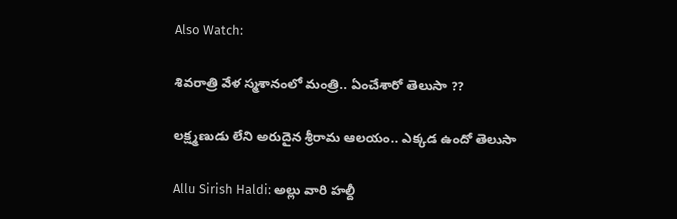Also Watch:

శివరాత్రి వేళ స్మశానంలో మంత్రి.. ఏంచేశారో తెలుసా ??

లక్ష్మణుడు లేని అరుదైన శ్రీరామ ఆలయం.. ఎక్కడ ఉందో తెలుసా

Allu Sirish Haldi: అల్లు వారి హల్దీ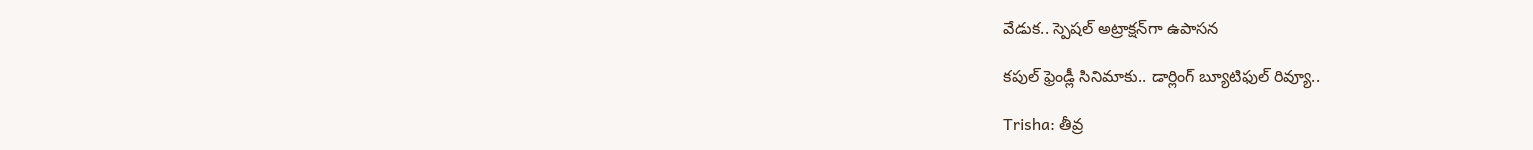వేడుక.. స్పెషల్ అట్రాక్షన్‌గా ఉపాసన

కపుల్ ఫ్రెండ్లీ సినిమాకు.. డార్లింగ్ బ్యూటిఫుల్ రివ్యూ..

Trisha: తీవ్ర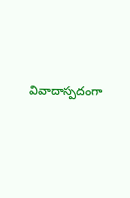వివాదాస్పదంగా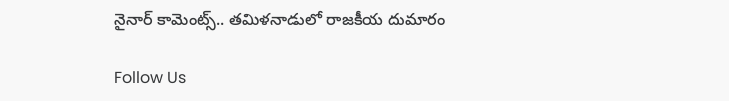నైనార్ కామెంట్స్.. తమిళనాడులో రాజకీయ దుమారం

Follow Us